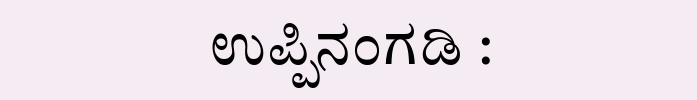ಉಪ್ಪಿನಂಗಡಿ :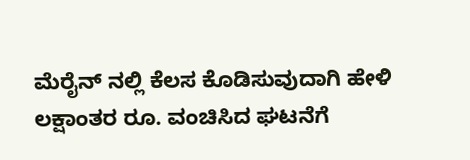ಮೆರೈನ್ ನಲ್ಲಿ ಕೆಲಸ ಕೊಡಿಸುವುದಾಗಿ ಹೇಳಿ ಲಕ್ಷಾಂತರ ರೂ. ವಂಚಿಸಿದ ಘಟನೆಗೆ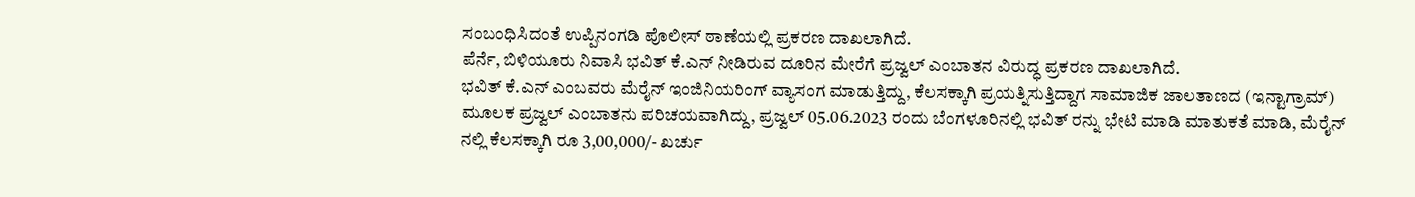ಸಂಬಂಧಿಸಿದಂತೆ ಉಪ್ಪಿನಂಗಡಿ ಪೊಲೀಸ್ ಠಾಣೆಯಲ್ಲಿ ಪ್ರಕರಣ ದಾಖಲಾಗಿದೆ.
ಪೆರ್ನೆ, ಬಿಳಿಯೂರು ನಿವಾಸಿ ಭವಿತ್ ಕೆ.ಎನ್ ನೀಡಿರುವ ದೂರಿನ ಮೇರೆಗೆ ಪ್ರಜ್ವಲ್ ಎಂಬಾತನ ವಿರುದ್ಧ ಪ್ರಕರಣ ದಾಖಲಾಗಿದೆ.
ಭವಿತ್ ಕೆ.ಎನ್ ಎಂಬವರು ಮೆರೈನ್ ಇಂಜಿನಿಯರಿಂಗ್ ವ್ಯಾಸಂಗ ಮಾಡುತ್ತಿದ್ದು, ಕೆಲಸಕ್ಕಾಗಿ ಪ್ರಯತ್ನಿಸುತ್ತಿದ್ದಾಗ ಸಾಮಾಜಿಕ ಜಾಲತಾಣದ (ಇನ್ಟಾಗ್ರಾಮ್) ಮೂಲಕ ಪ್ರಜ್ವಲ್ ಎಂಬಾತನು ಪರಿಚಯವಾಗಿದ್ದು, ಪ್ರಜ್ವಲ್ 05.06.2023 ರಂದು ಬೆಂಗಳೂರಿನಲ್ಲಿ ಭವಿತ್ ರನ್ನು ಭೇಟಿ ಮಾಡಿ ಮಾತುಕತೆ ಮಾಡಿ, ಮೆರೈನ್ ನಲ್ಲಿ ಕೆಲಸಕ್ಕಾಗಿ ರೂ 3,00,000/- ಖರ್ಚು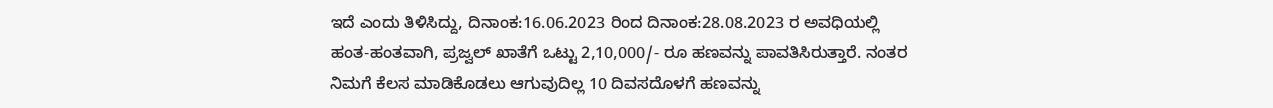ಇದೆ ಎಂದು ತಿಳಿಸಿದ್ದು, ದಿನಾಂಕ:16.06.2023 ರಿಂದ ದಿನಾಂಕ:28.08.2023 ರ ಅವಧಿಯಲ್ಲಿ ಹಂತ-ಹಂತವಾಗಿ, ಪ್ರಜ್ವಲ್ ಖಾತೆಗೆ ಒಟ್ಟು 2,10,000/- ರೂ ಹಣವನ್ನು ಪಾವತಿಸಿರುತ್ತಾರೆ. ನಂತರ ನಿಮಗೆ ಕೆಲಸ ಮಾಡಿಕೊಡಲು ಆಗುವುದಿಲ್ಲ 10 ದಿವಸದೊಳಗೆ ಹಣವನ್ನು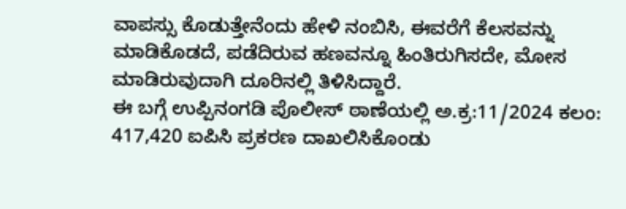ವಾಪಸ್ಸು ಕೊಡುತ್ತೇನೆಂದು ಹೇಳಿ ನಂಬಿಸಿ, ಈವರೆಗೆ ಕೆಲಸವನ್ನು ಮಾಡಿಕೊಡದೆ, ಪಡೆದಿರುವ ಹಣವನ್ನೂ ಹಿಂತಿರುಗಿಸದೇ, ಮೋಸ ಮಾಡಿರುವುದಾಗಿ ದೂರಿನಲ್ಲಿ ತಿಳಿಸಿದ್ದಾರೆ.
ಈ ಬಗ್ಗೆ ಉಪ್ಪಿನಂಗಡಿ ಪೊಲೀಸ್ ಠಾಣೆಯಲ್ಲಿ ಅ.ಕ್ರ:11/2024 ಕಲಂ: 417,420 ಐಪಿಸಿ ಪ್ರಕರಣ ದಾಖಲಿಸಿಕೊಂಡು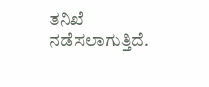ತನಿಖೆ ನಡೆಸಲಾಗುತ್ತಿದೆ.